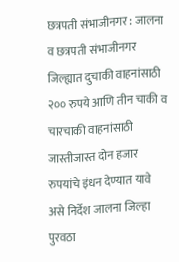छत्रपती संभाजीनगर : जालना व छत्रपती संभाजीनगर जिल्ह्यात दुचाकी वाहनांसाठी २०० रुपये आणि तीन चाकी व चारचाकी वाहनांसाठी जास्तीजास्त दोन हजार रुपयांचे इंधन देण्यात यावे असे निर्देश जालना जिल्हा पुरवठा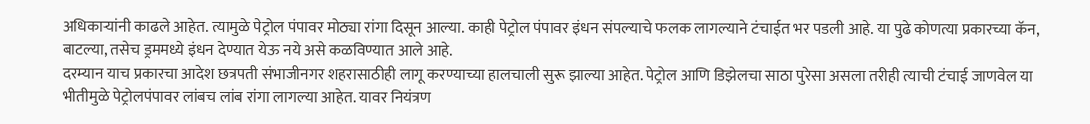अधिकाऱ्यांनी काढले आहेत. त्यामुळे पेट्रोल पंपावर मोठ्या रांगा दिसून आल्या. काही पेट्रोल पंपावर इंधन संपल्याचे फलक लागल्याने टंचाईत भर पडली आहे. या पुढे कोणत्या प्रकारच्या कॅन, बाटल्या, तसेच ड्रममध्ये इंधन देण्यात येऊ नये असे कळविण्यात आले आहे.
दरम्यान याच प्रकारचा आदेश छत्रपती संभाजीनगर शहरासाठीही लागू करण्याच्या हालचाली सुरू झाल्या आहेत. पेट्रोल आणि डिझेलचा साठा पुरेसा असला तरीही त्याची टंचाई जाणवेल या भीतीमुळे पेट्रोलपंपावर लांबच लांब रांगा लागल्या आहेत. यावर नियंत्रण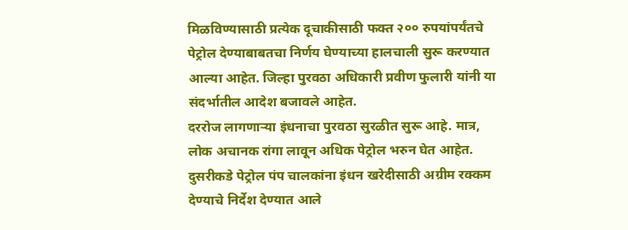मिळविण्यासाठी प्रत्येक दूचाकीसाठी फक्त २०० रुपयांपर्यंतचे पेट्रोल देण्याबाबतचा निर्णय घेण्याच्या हालचाली सुरू करण्यात आल्या आहेत. जिल्हा पुरवठा अधिकारी प्रवीण फुलारी यांनी या संदर्भातील आदेश बजावले आहेत.
दररोज लागणाऱ्या इंधनाचा पुरवठा सुरळीत सुरू आहे. मात्र, लोक अचानक रांगा लावून अधिक पेट्रोल भरुन घेत आहेत. दुसरीकडे पेट्रोल पंप चालकांना इंधन खरेदीसाठी अग्रीम रक्कम देण्याचे निर्देश देण्यात आले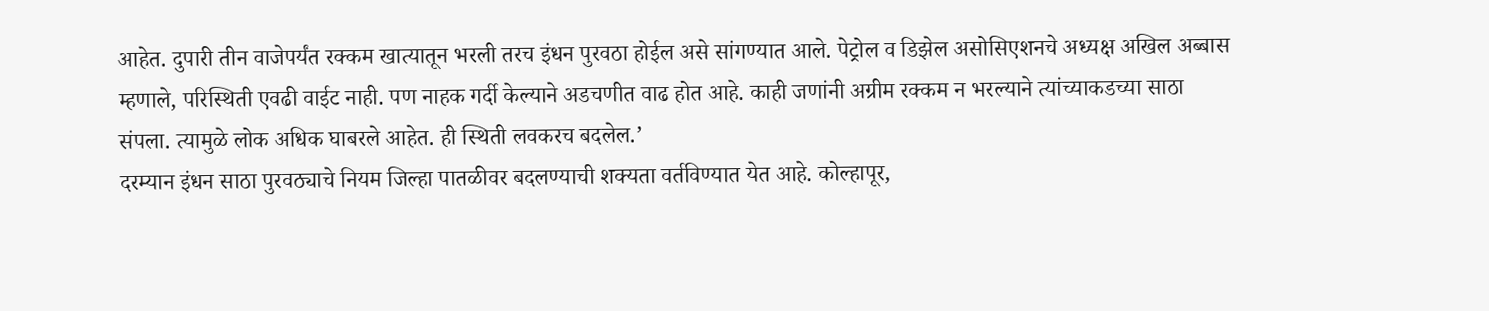आहेत. दुपारी तीन वाजेपर्यंत रक्कम खात्यातून भरली तरच इंधन पुरवठा होईल असे सांगण्यात आले. पेट्रोल व डिझेल असोसिएशनचे अध्यक्ष अखिल अब्बास म्हणाले, परिस्थिती एवढी वाईट नाही. पण नाहक गर्दी केल्याने अडचणीत वाढ होत आहे. काही जणांनी अग्रीम रक्कम न भरल्याने त्यांच्याकडच्या साठा संपला. त्यामुळे लोक अधिक घाबरले आहेत. ही स्थिती लवकरच बदलेल.’
दरम्यान इंधन साठा पुरवठ्याचे नियम जिल्हा पातळीवर बदलण्याची शक्यता वर्तविण्यात येत आहे. कोल्हापूर,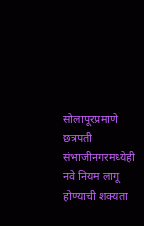सोलापूरप्रमाणे छत्रपती संभाजीनगरमध्येही नवे नियम लागू होण्याची शक्यता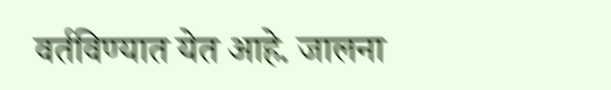वर्तविण्यात येत आहे. जालना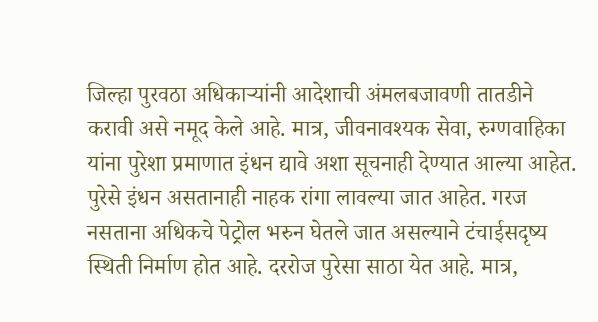जिल्हा पुरवठा अधिकाऱ्यांनी आदेशाची अंमलबजावणी तातडीने करावी असे नमूद केले आहे. मात्र, जीवनावश्यक सेवा, रुग्णवाहिका यांना पुरेशा प्रमाणात इंधन द्यावे अशा सूचनाही देण्यात आल्या आहेत.
पुरेसे इंधन असतानाही नाहक रांगा लावल्या जात आहेत. गरज नसताना अधिकचे पेट्रोल भरुन घेतले जात असल्याने टंचाईसदृष्य स्थिती निर्माण होत आहे. दररोज पुरेसा साठा येत आहे. मात्र,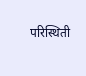परिस्थिती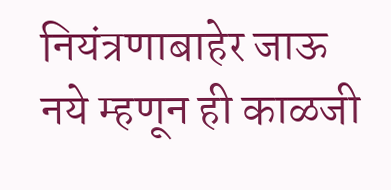नियंत्रणाबाहेर जाऊ नये म्हणून ही काळजी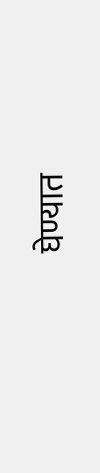घेण्यात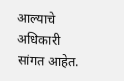आल्याचे अधिकारी सांगत आहेत.